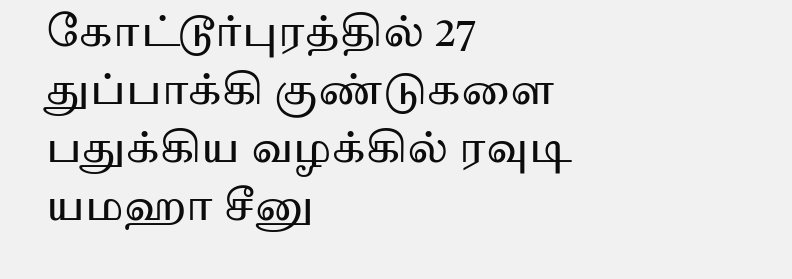கோட்டூர்புரத்தில் 27 துப்பாக்கி குண்டுகளை பதுக்கிய வழக்கில் ரவுடி யமஹா சீனு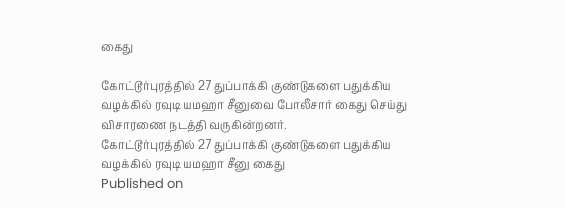கைது

கோட்டூர்புரத்தில் 27 துப்பாக்கி குண்டுகளை பதுக்கிய வழக்கில் ரவுடி யமஹா சீனுவை போலீசார் கைது செய்து விசாரணை நடத்தி வருகின்றனர்.
கோட்டூர்புரத்தில் 27 துப்பாக்கி குண்டுகளை பதுக்கிய வழக்கில் ரவுடி யமஹா சீனு கைது
Published on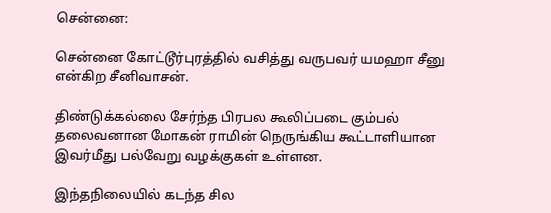சென்னை:

சென்னை கோட்டூர்புரத்தில் வசித்து வருபவர் யமஹா சீனு என்கிற சீனிவாசன்.

திண்டுக்கல்லை சேர்ந்த பிரபல கூலிப்படை கும்பல் தலைவனான மோகன் ராமின் நெருங்கிய கூட்டாளியான இவர்மீது பல்வேறு வழக்குகள் உள்ளன.

இந்தநிலையில் கடந்த சில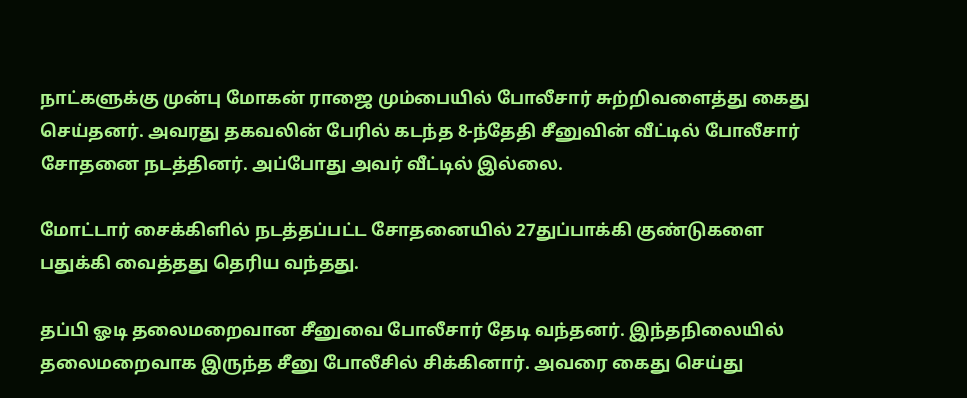நாட்களுக்கு முன்பு மோகன் ராஜை மும்பையில் போலீசார் சுற்றிவளைத்து கைது செய்தனர். அவரது தகவலின் பேரில் கடந்த 8-ந்தேதி சீனுவின் வீட்டில் போலீசார் சோதனை நடத்தினர். அப்போது அவர் வீட்டில் இல்லை.

மோட்டார் சைக்கிளில் நடத்தப்பட்ட சோதனையில் 27துப்பாக்கி குண்டுகளை பதுக்கி வைத்தது தெரிய வந்தது.

தப்பி ஓடி தலைமறைவான சீனுவை போலீசார் தேடி வந்தனர். இந்தநிலையில் தலைமறைவாக இருந்த சீனு போலீசில் சிக்கினார். அவரை கைது செய்து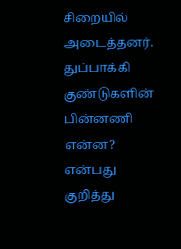சிறையில் அடைத்தனர். துப்பாக்கி குண்டுகளின் பின்னணி என்ன? என்பது குறித்து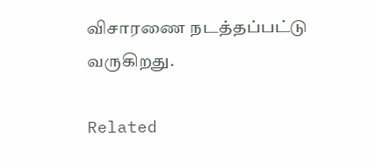விசாரணை நடத்தப்பட்டு வருகிறது.

Related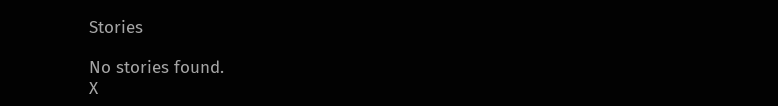Stories

No stories found.
X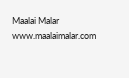Maalai Malar
www.maalaimalar.com